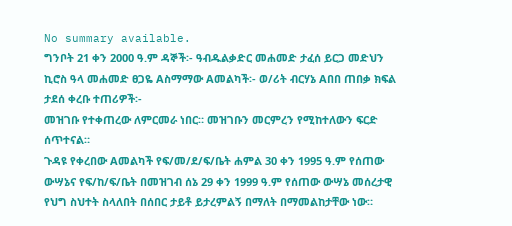No summary available.
ግንቦት 21 ቀን 2000 ዓ.ም ዳኞች፡- ዓብዱልቃድር መሐመድ ታፈሰ ይርጋ መድህን ኪሮስ ዓላ መሐመድ ፀጋዬ Aስማማው Aመልካች፡- ወ/ሪት ብርሃኔ Aበበ ጠበቃ ክፍል ታደሰ ቀረቡ ተጠሪዎች፡-
መዝገቡ የተቀጠረው ለምርመራ ነበር። መዝገቡን መርምረን የሚከተለውን ፍርድ ሰጥተናል።
ጉዳዩ የቀረበው Aመልካች የፍ/መ/ደ/ፍ/ቤት ሐምል 30 ቀን 1995 ዓ.ም የሰጠው ውሣኔና የፍ/ከ/ፍ/ቤት በመዝገብ ሰኔ 29 ቀን 1999 ዓ.ም የሰጠው ውሣኔ መሰረታዊ የህግ ስህተት ስላለበት በሰበር ታይቶ ይታረምልኝ በማለት በማመልከታቸው ነው።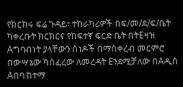የክርክሩ ፍሬ ጉዳይ፣ ተከራካሪዎች በፍ/መ/ደ/ፍ/ቤት ካቀረቡት ክርክርና የከፍተኛ ፍርድ ቤት በትEዛዝ Aግባብነት ያላቸውን ሰነዶች በማስቀረብ መርምሮ በውሣኔው ካሰፈረው ለመረዳት Eንደሚቻለው በAዲስ Aበባ ከተማ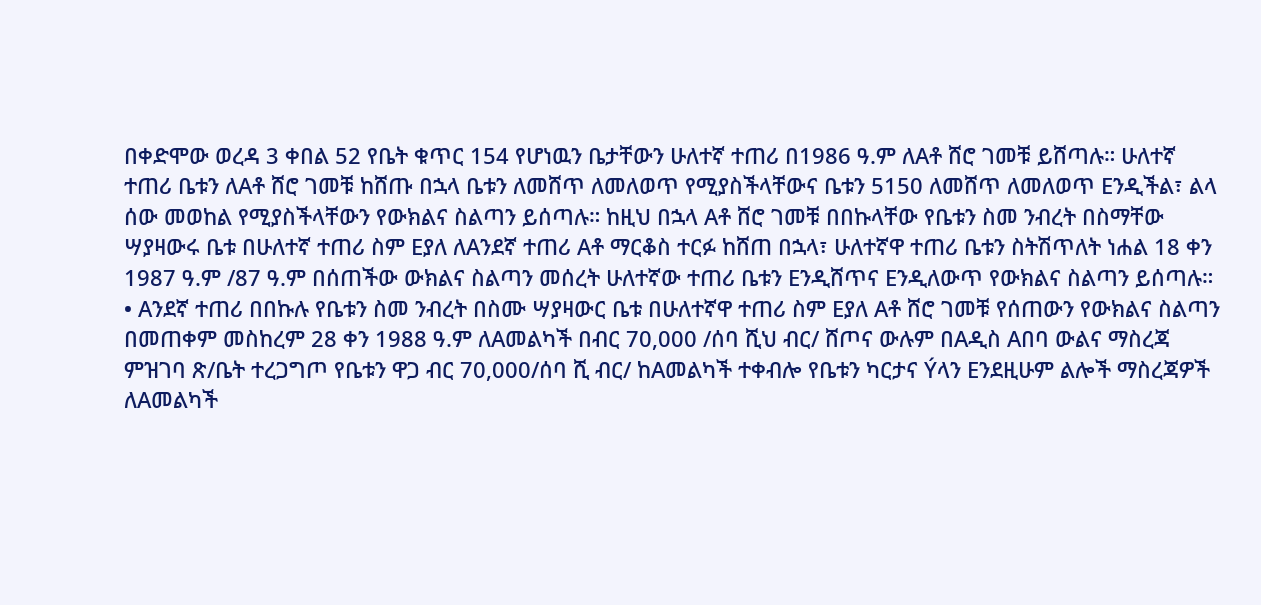በቀድሞው ወረዳ 3 ቀበል 52 የቤት ቁጥር 154 የሆነዉን ቤታቸውን ሁለተኛ ተጠሪ በ1986 ዓ.ም ለAቶ ሸሮ ገመቹ ይሸጣሉ። ሁለተኛ ተጠሪ ቤቱን ለAቶ ሸሮ ገመቹ ከሸጡ በኋላ ቤቱን ለመሸጥ ለመለወጥ የሚያስችላቸውና ቤቱን 5150 ለመሸጥ ለመለወጥ Eንዲችል፣ ልላ ሰው መወከል የሚያስችላቸውን የውክልና ስልጣን ይሰጣሉ። ከዚህ በኋላ Aቶ ሸሮ ገመቹ በበኩላቸው የቤቱን ስመ ንብረት በስማቸው ሣያዛውሩ ቤቱ በሁለተኛ ተጠሪ ስም Eያለ ለAንደኛ ተጠሪ Aቶ ማርቆስ ተርፉ ከሸጠ በኋላ፣ ሁለተኛዋ ተጠሪ ቤቱን ስትሽጥለት ነሐል 18 ቀን 1987 ዓ.ም /87 ዓ.ም በሰጠችው ውክልና ስልጣን መሰረት ሁለተኛው ተጠሪ ቤቱን Eንዲሸጥና Eንዲለውጥ የውክልና ስልጣን ይሰጣሉ።
• Aንደኛ ተጠሪ በበኩሉ የቤቱን ስመ ንብረት በስሙ ሣያዛውር ቤቱ በሁለተኛዋ ተጠሪ ስም Eያለ Aቶ ሸሮ ገመቹ የሰጠውን የውክልና ስልጣን በመጠቀም መስከረም 28 ቀን 1988 ዓ.ም ለAመልካች በብር 70,000 /ሰባ ሺህ ብር/ ሸጦና ውሉም በAዲስ Aበባ ውልና ማስረጃ ምዝገባ ጽ/ቤት ተረጋግጦ የቤቱን ዋጋ ብር 70,000/ሰባ ሺ ብር/ ከAመልካች ተቀብሎ የቤቱን ካርታና Ýላን Eንደዚሁም ልሎች ማስረጃዎች ለAመልካች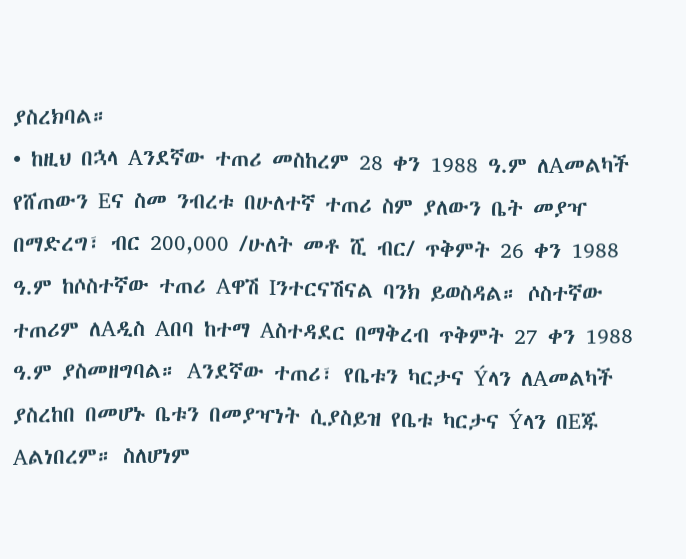ያስረክባል።
• ከዚህ በኋላ Aንደኛው ተጠሪ መስከረም 28 ቀን 1988 ዓ.ም ለAመልካች የሸጠውን Eና ስመ ንብረቱ በሁለተኛ ተጠሪ ስም ያለውን ቤት መያዣ በማድረግ፣ ብር 200,000 /ሁለት መቶ ሺ ብር/ ጥቅምት 26 ቀን 1988 ዓ.ም ከሶስተኛው ተጠሪ Aዋሽ Iንተርናሽናል ባንክ ይወስዳል። ሶስተኛው ተጠሪም ለAዲስ Aበባ ከተማ Aስተዳደር በማቅረብ ጥቅምት 27 ቀን 1988 ዓ.ም ያስመዘግባል። Aንደኛው ተጠሪ፣ የቤቱን ካርታና Ýላን ለAመልካች ያስረከበ በመሆኑ ቤቱን በመያዣነት ሲያስይዝ የቤቱ ካርታና Ýላን በEጁ Aልነበረም። ስለሆነም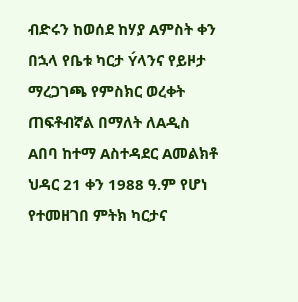ብድሩን ከወሰደ ከሃያ Aምስት ቀን በኋላ የቤቱ ካርታ Ýላንና የይዞታ ማረጋገጫ የምስክር ወረቀት ጠፍቶብኛል በማለት ለAዲስ Aበባ ከተማ Aስተዳደር Aመልክቶ ህዳር 21 ቀን 1988 ዓ.ም የሆነ የተመዘገበ ምትክ ካርታና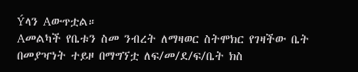Ýላን Aውጥቷል።
Aመልካች የቤቱን ስመ ንብረት ለማዛወር ስትሞክር የገዛችው ቤት በመያዣነት ተይዞ በማግኘቷ ለፍ/መ/ደ/ፍ/ቤት ክስ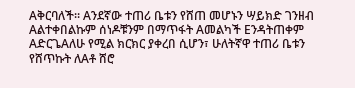Aቅርባለች። Aንደኛው ተጠሪ ቤቱን የሸጠ መሆኑን ሣይክድ ገንዘብ Aልተቀበልኩም ሰነዶቹንም በማጥፋት Aመልካች Eንዳትጠቀም AድርጌAለሁ የሚል ክርክር ያቀረበ ሲሆን፣ ሁለትኛዋ ተጠሪ ቤቱን የሸጥኩት ለAቶ ሸሮ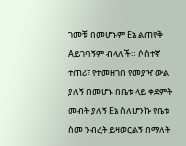ገመቹ በመሆኑም Eኔ ልጠየቅ Aይገባኝም ብላለች። ሶስተኛ ተጠሪ፣ የተመዘገበ የመያዣ ውል ያለኝ በመሆኑ በቤቱ ላይ ቀደምት መብት ያለኝ Eኔ ስለሆንኩ የቤቱ ስመ ንብረት ይዛወርልኝ በማለት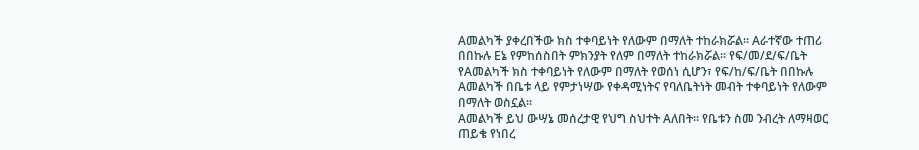Aመልካች ያቀረበችው ክስ ተቀባይነት የለውም በማለት ተከራክሯል። Aራተኛው ተጠሪ በበኩሉ Eኔ የምከሰስበት ምክንያት የለም በማለት ተከራክሯል። የፍ/መ/ደ/ፍ/ቤት የAመልካች ክስ ተቀባይነት የለውም በማለት የወሰነ ሲሆን፣ የፍ/ከ/ፍ/ቤት በበኩሉ Aመልካች በቤቱ ላይ የምታነሣው የቀዳሚነትና የባለቤትነት መብት ተቀባይነት የለውም በማለት ወስኗል።
Aመልካች ይህ ውሣኔ መሰረታዊ የህግ ስህተት Aለበት። የቤቱን ስመ ንብረት ለማዛወር ጠይቄ የነበረ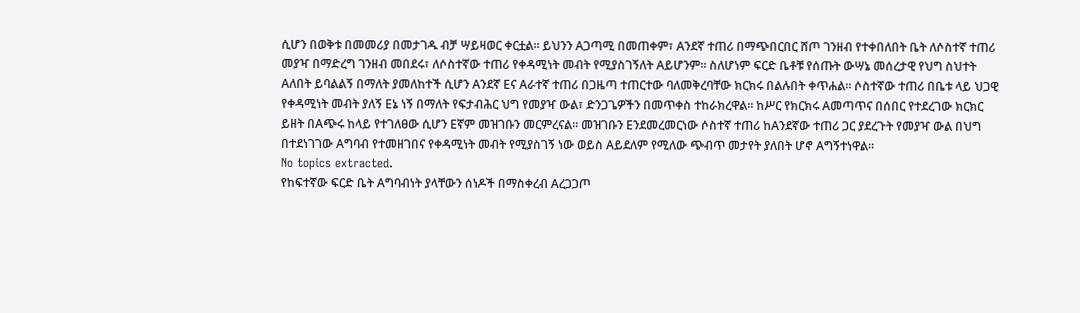ሲሆን በወቅቱ በመመሪያ በመታገዱ ብቻ ሣይዛወር ቀርቷል። ይህንን Aጋጣሚ በመጠቀም፣ Aንደኛ ተጠሪ በማጭበርበር ሸጦ ገንዘብ የተቀበለበት ቤት ለሶስተኛ ተጠሪ መያዣ በማድረግ ገንዘብ መበደሩ፣ ለሶስተኛው ተጠሪ የቀዳሚነት መብት የሚያስገኝለት Aይሆንም። ስለሆነም ፍርድ ቤቶቹ የሰጡት ውሣኔ መሰረታዊ የህግ ስህተት Aለበት ይባልልኝ በማለት ያመለከተች ሲሆን Aንደኛ Eና Aራተኛ ተጠሪ በጋዜጣ ተጠርተው ባለመቅረባቸው ክርክሩ በልሉበት ቀጥሐል። ሶስተኛው ተጠሪ በቤቱ ላይ ህጋዊ የቀዳሚነት መብት ያለኝ Eኔ ነኝ በማለት የፍታብሕር ህግ የመያዣ ውል፣ ድንጋጌዎችን በመጥቀስ ተከራክረዋል። ከሥር የክርክሩ Aመጣጥና በሰበር የተደረገው ክርክር ይዘት በAጭሩ ከላይ የተገለፀው ሲሆን Eኛም መዝገቡን መርምረናል። መዝገቡን Eንደመረመርነው ሶስተኛ ተጠሪ ከAንደኛው ተጠሪ ጋር ያደረጉት የመያዣ ውል በህግ በተደነገገው Aግባብ የተመዘገበና የቀዳሚነት መብት የሚያስገኝ ነው ወይስ Aይደለም የሚለው ጭብጥ መታየት ያለበት ሆኖ Aግኝተነዋል።
No topics extracted.
የከፍተኛው ፍርድ ቤት Aግባብነት ያላቸውን ሰነዶች በማስቀረብ Aረጋጋጦ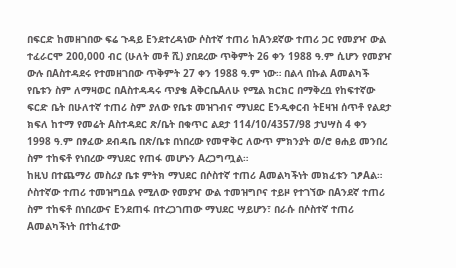በፍርድ ከመዘገበው ፍሬ ጉዳይ Eንደተረዳነው ሶስተኛ ተጠሪ ከAንደኛው ተጠሪ ጋር የመያዣ ውል ተፈራርሞ 200,000 ብር (ሁለት መቶ ሺ) ያበደረው ጥቅምት 26 ቀን 1988 ዓ.ም ሲሆን የመያዣ ውሉ በAስተዳደሩ የተመዘገበው ጥቅምት 27 ቀን 1988 ዓ.ም ነው። በልላ በኩል Aመልካች የቤቱን ስም ለማዛወር በAስተዳዳሩ ጥያቄ AቅርቤAለሁ የሚል ክርክር በማቅረቧ የከፍተኛው ፍርድ ቤት በሁለተኛ ተጠሪ ስም ያለው የቤቱ መዝገብና ማህደር Eንዲቀርብ ትEዛዝ ሰጥቶ የልደታ ክፍለ ከተማ የመሬት Aስተዳደር ጽ/ቤት በቁጥር ልደታ 114/10/4357/98 ታህሣስ 4 ቀን 1998 ዓ.ም በፃፈው ደብዳቤ በጽ/ቤቱ በነበረው የመዋቅር ለውጥ ምክንያት ወ/ሮ ፀሐይ መንበረ ስም ተከፍቶ የነበረው ማህደር የጠፋ መሆኑን Aረጋግጧል።
ከዚህ በተጨማሪ መስሪያ ቤቱ ምትክ ማህደር በሶስተኛ ተጠሪ Aመልካችነት መክፈቱን ገፆAል። ሶስተኛው ተጠሪ ተመዝግቧል የሚለው የመያዣ ውል ተመዝግቦና ተይዞ የተገኘው በAንደኛ ተጠሪ ስም ተከፍቶ በነበረውና Eንደጠፋ በተረጋገጠው ማህደር ሣይሆን፣ በራሱ በሶስተኛ ተጠሪ Aመልካችነት በተከፈተው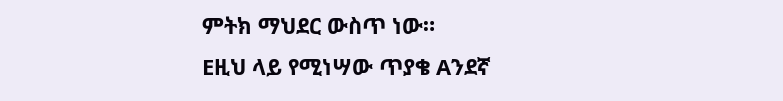ምትክ ማህደር ውስጥ ነው።
Eዚህ ላይ የሚነሣው ጥያቄ Aንደኛ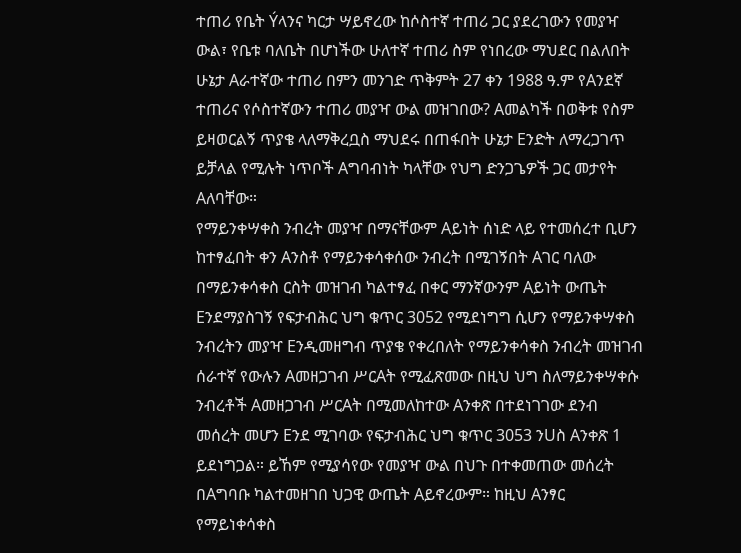ተጠሪ የቤት Ýላንና ካርታ ሣይኖረው ከሶስተኛ ተጠሪ ጋር ያደረገውን የመያዣ ውል፣ የቤቱ ባለቤት በሆነችው ሁለተኛ ተጠሪ ስም የነበረው ማህደር በልለበት ሁኔታ Aራተኛው ተጠሪ በምን መንገድ ጥቅምት 27 ቀን 1988 ዓ.ም የAንደኛ ተጠሪና የሶስተኛውን ተጠሪ መያዣ ውል መዝገበው? Aመልካች በወቅቱ የስም ይዛወርልኝ ጥያቄ ላለማቅረቧስ ማህደሩ በጠፋበት ሁኔታ Eንድት ለማረጋገጥ ይቻላል የሚሉት ነጥቦች Aግባብነት ካላቸው የህግ ድንጋጌዎች ጋር መታየት Aለባቸው።
የማይንቀሣቀስ ንብረት መያዣ በማናቸውም Aይነት ሰነድ ላይ የተመሰረተ ቢሆን ከተፃፈበት ቀን Aንስቶ የማይንቀሳቀሰው ንብረት በሚገኝበት Aገር ባለው በማይንቀሳቀስ ርስት መዝገብ ካልተፃፈ በቀር ማንኛውንም Aይነት ውጤት Eንደማያስገኝ የፍታብሕር ህግ ቁጥር 3052 የሚደነግግ ሲሆን የማይንቀሣቀስ ንብረትን መያዣ Eንዲመዘግብ ጥያቄ የቀረበለት የማይንቀሳቀስ ንብረት መዝገብ ሰራተኛ የውሉን Aመዘጋገብ ሥርAት የሚፈጽመው በዚህ ህግ ስለማይንቀሣቀሱ ንብረቶች Aመዘጋገብ ሥርAት በሚመለከተው Aንቀጽ በተደነገገው ደንብ መሰረት መሆን Eንደ ሚገባው የፍታብሕር ህግ ቁጥር 3053 ንUስ Aንቀጽ 1 ይደነግጋል። ይኸም የሚያሳየው የመያዣ ውል በህጉ በተቀመጠው መሰረት በAግባቡ ካልተመዘገበ ህጋዊ ውጤት Aይኖረውም። ከዚህ Aንፃር የማይነቀሳቀስ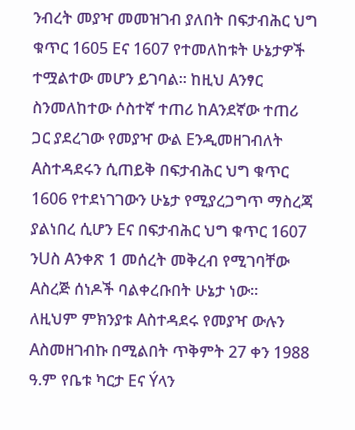ንብረት መያዣ መመዝገብ ያለበት በፍታብሕር ህግ ቁጥር 1605 Eና 1607 የተመለከቱት ሁኔታዎች ተሟልተው መሆን ይገባል። ከዚህ Aንፃር ስንመለከተው ሶስተኛ ተጠሪ ከAንደኛው ተጠሪ ጋር ያደረገው የመያዣ ውል Eንዲመዘገብለት Aስተዳደሩን ሲጠይቅ በፍታብሕር ህግ ቁጥር 1606 የተደነገገውን ሁኔታ የሚያረጋግጥ ማስረጃ ያልነበረ ሲሆን Eና በፍታብሕር ህግ ቁጥር 1607 ንUስ Aንቀጽ 1 መሰረት መቅረብ የሚገባቸው Aስረጅ ሰነዶች ባልቀረቡበት ሁኔታ ነው።
ለዚህም ምክንያቱ Aስተዳደሩ የመያዣ ውሉን Aስመዘገብኩ በሚልበት ጥቅምት 27 ቀን 1988 ዓ.ም የቤቱ ካርታ Eና Ýላን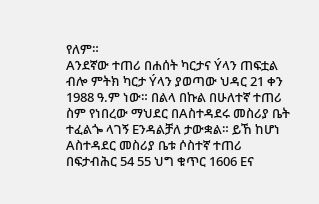የለም።
Aንደኛው ተጠሪ በሐሰት ካርታና Ýላን ጠፍቷል ብሎ ምትክ ካርታ Ýላን ያወጣው ህዳር 21 ቀን 1988 ዓ.ም ነው። በልላ በኩል በሁለተኛ ተጠሪ ስም የነበረው ማህደር በAስተዳደሩ መስሪያ ቤት ተፈልጐ ላገኝ Eንዳልቻለ ታውቋል። ይኸ ከሆነ Aስተዳደር መስሪያ ቤቱ ሶስተኛ ተጠሪ በፍታብሕር 54 55 ህግ ቁጥር 1606 Eና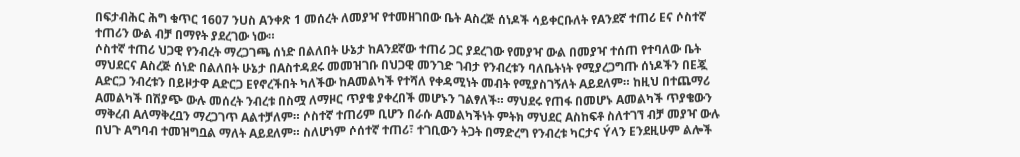በፍታብሕር ሕግ ቁጥር 1607 ንUስ Aንቀጽ 1 መሰረት ለመያዣ የተመዘገበው ቤት Aስረጅ ሰነዶች ሳይቀርቡለት የAንደኛ ተጠሪ Eና ሶስተኛ ተጠሪን ውል ብቻ በማየት ያደረገው ነው።
ሶስተኛ ተጠሪ ህጋዊ የንብረት ማረጋገጫ ሰነድ በልለበት ሁኔታ ከAንደኛው ተጠሪ ጋር ያደረገው የመያዣ ውል በመያዣ ተሰጠ የተባለው ቤት ማህደርና Aስረጅ ሰነድ በልለበት ሁኔታ በAስተዳደሩ መመዝገቡ በህጋዊ መንገድ ገብታ የንብረቱን ባለቤትነት የሚያረጋግጡ ሰነዶችን በEጇ Aድርጋ ንብረቱን በይዞታዋ Aድርጋ Eየኖረችበት ካለችው ከAመልካች የተሻለ የቀዳሚነት መብት የሚያስገኝለት Aይደለም። ከዚህ በተጨማሪ Aመልካች በሽያጭ ውሉ መሰረት ንብረቱ በስሟ ለማዞር ጥያቄ ያቀረበች መሆኑን ገልፃለች። ማህደሩ የጠፋ በመሆኑ Aመልካች ጥያቄውን ማቅረብ Aለማቅረቧን ማረጋገጥ Aልተቻለም። ሶስተኛ ተጠሪም ቢሆን በራሱ Aመልካችነት ምትክ ማህደር Aስከፍቶ ስለተገኘ ብቻ መያዣ ውሉ በህጉ Aግባብ ተመዝግቧል ማለት Aይደለም። ስለሆነም ሶሰተኛ ተጠሪ፣ ተገቢውን ትጋት በማድረግ የንብረቱ ካርታና Ýላን Eንደዚሁም ልሎች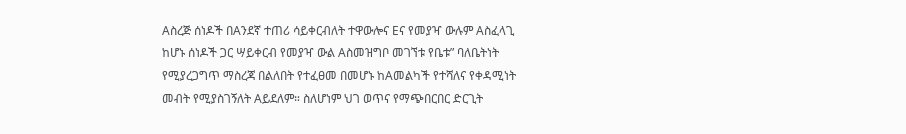Aስረጅ ሰነዶች በAንደኛ ተጠሪ ሳይቀርብለት ተዋውሎና Eና የመያዣ ውሉም Aስፈላጊ ከሆኑ ሰነዶች ጋር ሣይቀርብ የመያዣ ውል Aስመዝግቦ መገኘቱ የቤቱ” ባለቤትነት የሚያረጋግጥ ማስረጃ በልለበት የተፈፀመ በመሆኑ ከAመልካች የተሻለና የቀዳሚነት መብት የሚያስገኝለት Aይደለም። ስለሆነም ህገ ወጥና የማጭበርበር ድርጊት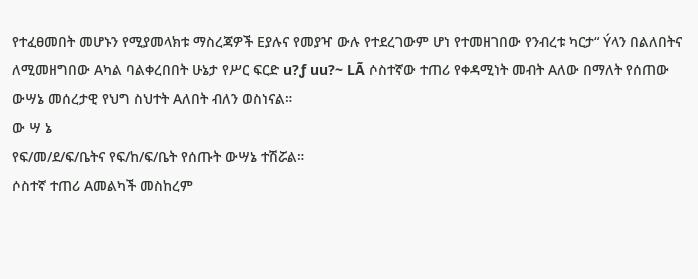የተፈፀመበት መሆኑን የሚያመላክቱ ማስረጃዎች Eያሉና የመያዣ ውሉ የተደረገውም ሆነ የተመዘገበው የንብረቱ ካርታ“ Ýላን በልለበትና ለሚመዘግበው Aካል ባልቀረበበት ሁኔታ የሥር ፍርድ u?ƒ uu?~ LÃ ሶስተኛው ተጠሪ የቀዳሚነት መብት Aለው በማለት የሰጠው ውሣኔ መሰረታዊ የህግ ስህተት Aለበት ብለን ወስነናል።
ው ሣ ኔ
የፍ/መ/ደ/ፍ/ቤትና የፍ/ከ/ፍ/ቤት የሰጡት ውሣኔ ተሽሯል።
ሶስተኛ ተጠሪ Aመልካች መስከረም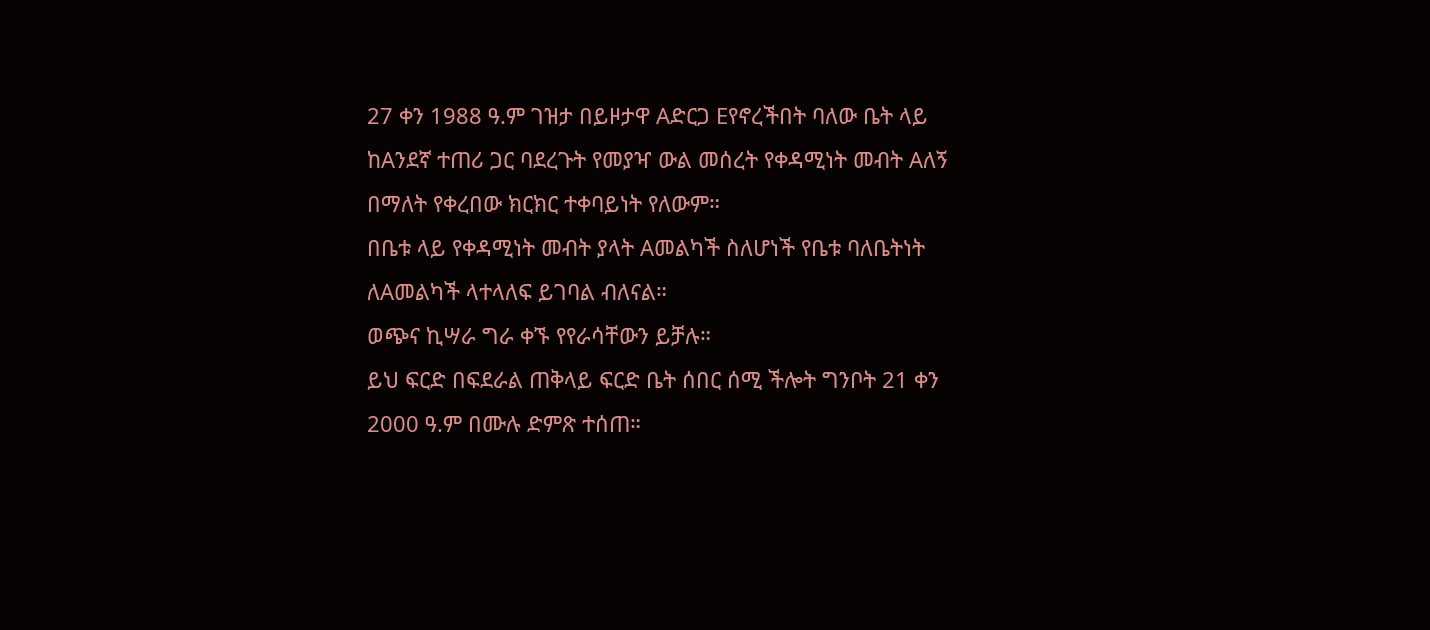27 ቀን 1988 ዓ.ም ገዝታ በይዞታዋ Aድርጋ Eየኖረችበት ባለው ቤት ላይ ከAንደኛ ተጠሪ ጋር ባደረጉት የመያዣ ውል መሰረት የቀዳሚነት መብት Aለኝ በማለት የቀረበው ክርክር ተቀባይነት የለውም።
በቤቱ ላይ የቀዳሚነት መብት ያላት Aመልካች ስለሆነች የቤቱ ባለቤትነት ለAመልካች ላተላለፍ ይገባል ብለናል።
ወጭና ኪሣራ ግራ ቀኙ የየራሳቸውን ይቻሉ።
ይህ ፍርድ በፍደራል ጠቅላይ ፍርድ ቤት ሰበር ሰሚ ችሎት ግንቦት 21 ቀን 2000 ዓ.ም በሙሉ ድምጽ ተሰጠ።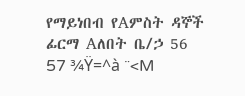የማይነበብ የAምስት ዳኞች ፊርማ Aለበት ቤ/ኃ 56 57 ¾Ÿ=^à ¨<M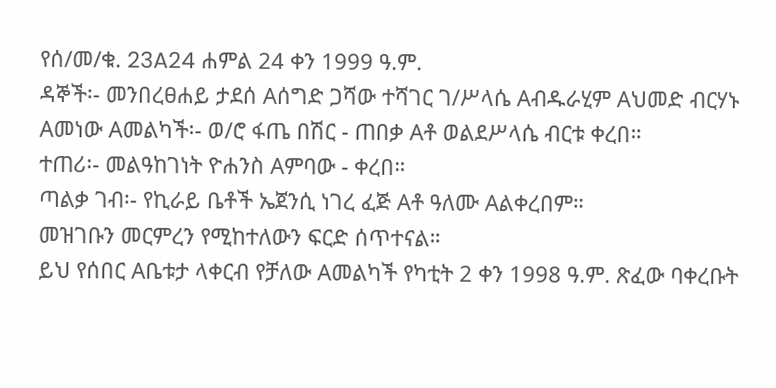የሰ/መ/ቁ. 23A24 ሐምል 24 ቀን 1999 ዓ.ም.
ዳኞች፡- መንበረፀሐይ ታደሰ Aሰግድ ጋሻው ተሻገር ገ/ሥላሴ Aብዱራሂም Aህመድ ብርሃኑ Aመነው Aመልካች፡- ወ/ሮ ፋጤ በሽር - ጠበቃ Aቶ ወልደሥላሴ ብርቱ ቀረበ።
ተጠሪ፡- መልዓከገነት ዮሐንስ Aምባው - ቀረበ።
ጣልቃ ገብ፡- የኪራይ ቤቶች ኤጀንሲ ነገረ ፈጅ Aቶ ዓለሙ Aልቀረበም።
መዝገቡን መርምረን የሚከተለውን ፍርድ ሰጥተናል።
ይህ የሰበር Aቤቱታ ላቀርብ የቻለው Aመልካች የካቲት 2 ቀን 1998 ዓ.ም. ጽፈው ባቀረቡት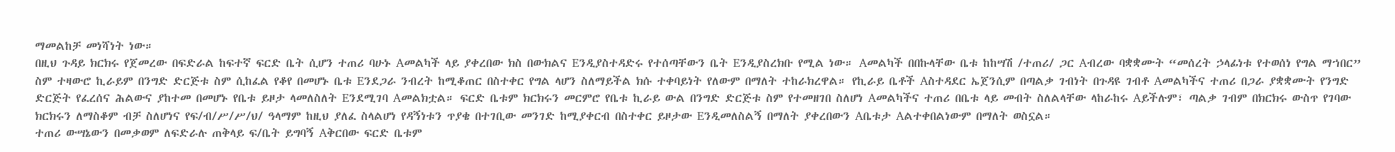ማመልከቻ መነሻነት ነው።
በዚህ ጉዳይ ክርክሩ የጀመረው በፍድራል ከፍተኛ ፍርድ ቤት ሲሆን ተጠሪ ባሁኑ Aመልካች ላይ ያቀረበው ክስ በውክልና Eንዲያስተዳድሩ የተሰጣቸውን ቤት Eንዲያስረክቡ የሚል ነው። Aመልካች በበኩላቸው ቤቱ ከከሣሽ /ተጠሪ/ ጋር Aብረው ባቋቋሙት “መሰረት ኃላፊነቱ የተወሰነ የግል ማኀበር” ስም ተዛውሮ ኪራይም በንግድ ድርጅቱ ስም ሲከፈል የቆየ በመሆኑ ቤቱ Eንደጋራ ንብረት ከሚቆጠር በስተቀር የግል ላሆን ስለማይችል ክሱ ተቀባይነት የለውም በማለት ተከራክረዋል። የኪራይ ቤቶች Aስተዳደር ኤጀንሲም በጣልቃ ገብነት በጉዳዩ ገብቶ Aመልካችና ተጠሪ በጋራ ያቋቋሙት የንግድ ድርጅት የፈረሰና ሕልውና ያከተመ በመሆኑ የቤቱ ይዞታ ላመለስለት Eንደሚገባ Aመልክቷል። ፍርድ ቤቱም ክርክሩን መርምሮ የቤቱ ኪራይ ውል በንግድ ድርጅቱ ስም የተመዘገበ ስለሆነ Aመልካችና ተጠሪ በቤቱ ላይ መብት ስለልላቸው ላከራከሩ Aይችሉም፣ ጣልቃ ገብም በክርክሩ ውስጥ የገባው ክርክሩን ለማስቆም ብቻ ስለሆነና የፍ/ብ/ሥ/ሥ/ህ/ ዓላማም ከዚህ ያለፈ ስላልሆነ የዳኝነቱን ጥያቄ በተገቢው መንገድ ከሚያቀርብ በስተቀር ይዞታው Eንዲመለስልኝ በማለት ያቀረበውን Aቤቱታ Aልተቀበልነውም በማለት ወስኗል።
ተጠሪ ውሣኔውን በመቃወም ለፍድራሉ ጠቅላይ ፍ/ቤት ይግባኝ Aቅርበው ፍርድ ቤቱም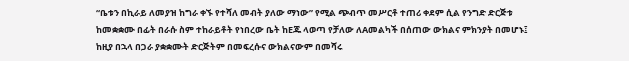“ቤቱን በኪራይ ለመያዝ ከግራ ቀኙ የተሻለ መብት ያለው ማነው” የሚል ጭብጥ መሥርቶ ተጠሪ ቀደም ሲል የንግድ ድርጅቱ ከመቋቋሙ በፊት በራሱ ስም ተከራይቶት የነበረው ቤት ከEጁ ላወጣ የቻለው ለAመልካች በሰጠው ውክልና ምክንያት በመሆኑ፤ ከዚያ በኋላ በጋራ ያቋቋሙት ድርጅትም በመፍረሱና ውክልናውም በመሻሩ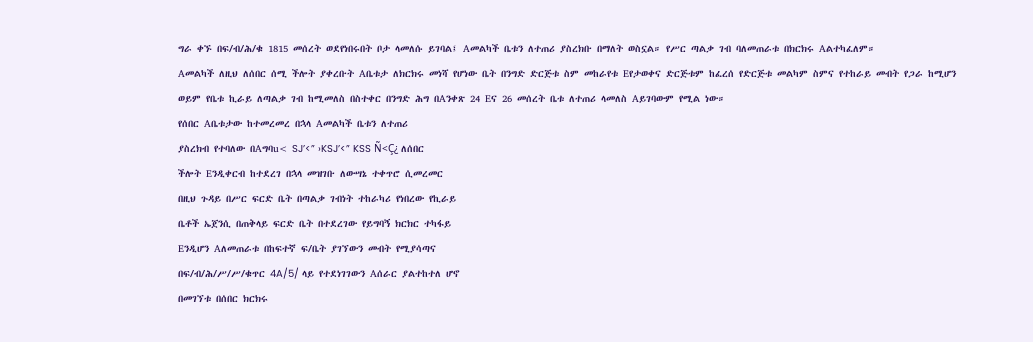ግራ ቀኙ በፍ/ብ/ሕ/ቁ 1815 መሰረት ወደየነበሩበት ቦታ ላመለሱ ይገባል፤ Aመልካች ቤቱን ለተጠሪ ያስረክቡ በማለት ወስኗል። የሥር ጣልቃ ገብ ባለመጠራቱ በክርክሩ Aልተካፈለም።
Aመልካች ለዚህ ለሰበር ሰሚ ችሎት ያቀረቡት Aቤቱታ ለክርክሩ መነሻ የሆነው ቤት በንግድ ድርጅቱ ስም መከራየቱ Eየታወቀና ድርጅቱም ከፈረሰ የድርጅቱ መልካም ስምና የተከራይ መብት የጋራ ከሚሆን ወይም የቤቱ ኪራይ ለጣልቃ ገብ ከሚመለስ በስተቀር በንግድ ሕግ በAንቀጽ 24 Eና 26 መሰረት ቤቱ ለተጠሪ ላመለስ Aይገባውም የሚል ነው።
የሰበር Aቤቱታው ከተመረመረ በኋላ Aመልካች ቤቱን ለተጠሪ
ያስረክብ የተባለው በAግባu< SJ’<” ›KSJ’<” KSS Ñ<Ç¿ ለሰበር
ችሎት Eንዲቀርብ ከተደረገ በኋላ መዝገቡ ለውሣኔ ተቀጥሮ ሲመረመር
በዚህ ጉዳይ በሥር ፍርድ ቤት በጣልቃ ገብነት ተከራካሪ የነበረው የኪራይ
ቤቶች ኤጀንሲ በጠቅላይ ፍርድ ቤት በተደረገው የይግባኝ ክርክር ተካፋይ
Eንዲሆን Aለመጠራቱ በከፍተኛ ፍ/ቤት ያገኘውን መብት የሚያሳጣና
በፍ/ብ/ሕ/ሥ/ሥ/ቁጥር 4A/5/ ላይ የተደነገገውን Aሰራር ያልተከተለ ሆኖ
በመገኘቱ በሰበር ክርክሩ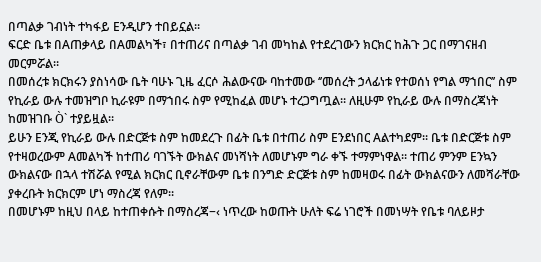በጣልቃ ገብነት ተካፋይ Eንዲሆን ተበይኗል።
ፍርድ ቤቱ በAጠቃላይ በAመልካች፣ በተጠሪና በጣልቃ ገብ መካከል የተደረገውን ክርክር ከሕጉ ጋር በማገናዘብ መርምሯል።
በመሰረቱ ክርክሩን ያስነሳው ቤት ባሁኑ ጊዜ ፈርሶ ሕልውናው ባከተመው ‘’መሰረት ኃላፊነቱ የተወሰነ የግል ማኀበር’’ ስም የኪራይ ውሉ ተመዝግቦ ኪራዩም በማኀበሩ ስም የሚከፈል መሆኑ ተረጋግጧል። ለዚሁም የኪራይ ውሉ በማስረጃነት ከመዝገቡ Ò` ተያይዟል።
ይሁን Eንጂ የኪራይ ውሉ በድርጅቱ ስም ከመደረጉ በፊት ቤቱ በተጠሪ ስም Eንደነበር Aልተካደም። ቤቱ በድርጅቱ ስም የተዛወረውም Aመልካች ከተጠሪ ባገኙት ውክልና መነሻነት ለመሆኑም ግራ ቀኙ ተማምነዋል። ተጠሪ ምንም Eንኳን ውክልናው በኋላ ተሽሯል የሚል ክርክር ቢኖራቸውም ቤቱ በንግድ ድርጅቱ ስም ከመዛወሩ በፊት ውክልናውን ለመሻራቸው ያቀረቡት ክርክርም ሆነ ማስረጃ የለም።
በመሆኑም ከዚህ በላይ ከተጠቀሱት በማስረጃ−‹ ነጥረው ከወጡት ሁለት ፍሬ ነገሮች በመነሣት የቤቱ ባለይዞታ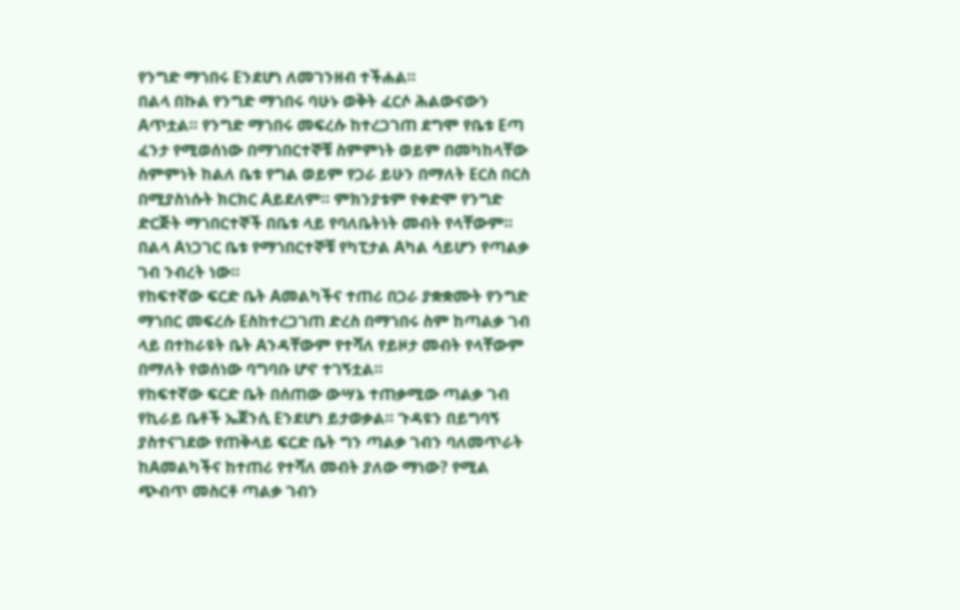የንግድ ማኀበሩ Eንደሆነ ለመገንዘብ ተችሐል።
በልላ በኩል የንግድ ማኀበሩ ባሁኑ ወቅት ፈርሶ ሕልውናውን Aጥቷል። የንግድ ማኀበሩ መፍረሱ ከተረጋገጠ ደግሞ የቤቱ Eጣ ፈንታ የሚወሰነው በማኀበርተኞቹ ስምምነት ወይም በመካከላቸው ስምምነት ከልለ ቤቱ የግል ወይም የጋራ ይሁን በማለት Eርስ በርስ በሚያስነሱት ክርክር Aይደለም። ምክንያቱም የቀድሞ የንግድ ድርጅት ማኀበርተኞች በቤቱ ላይ የባለቤትነት መብት የላቸውም። በልላ Aነጋገር ቤቱ የማኀበርተኞቹ የካፒታል Aካል ሳይሆን የጣልቃ ገብ ንብረት ነው።
የከፍተኛው ፍርድ ቤት Aመልካችና ተጠሪ በጋራ ያቋቋሙት የንግድ ማኀበር መፍረሱ Eስከተረጋገጠ ድረስ በማኀበሩ ስም ከጣልቃ ገብ ላይ በተከራዩት ቤት Aንዳቸውም የተሻለ የይዞታ መብት የላቸውም በማለት የወሰነው ባግባቡ ሆኖ ተገኝቷል።
የከፍተኛው ፍርድ ቤት በሰጠው ውሣኔ ተጠቃሚው ጣልቃ ገብ የኪራይ ቤቶች ኤጀንሲ Eንደሆነ ይታወቃል። ጉዳዩን በይግባኝ ያስተናገደው የጠቅላይ ፍርድ ቤት ግን ጣልቃ ገብን ባለመጥራት ከAመልካችና ከተጠሪ የተሻለ መብት ያለው ማነው? የሚል ጭብጥ መስርቶ ጣልቃ ገብን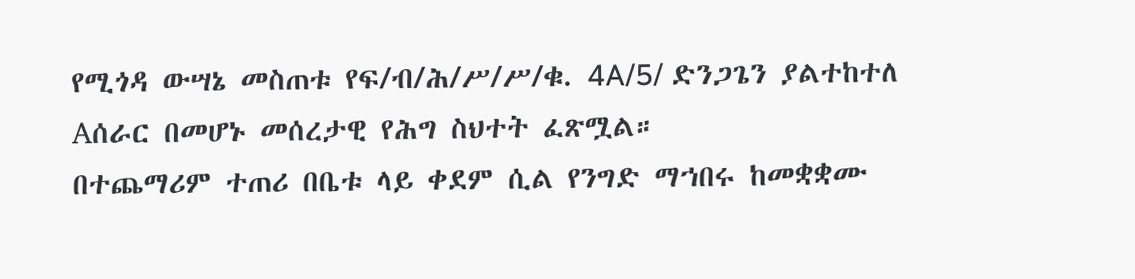የሚጎዳ ውሣኔ መስጠቱ የፍ/ብ/ሕ/ሥ/ሥ/ቁ. 4A/5/ ድንጋጌን ያልተከተለ Aሰራር በመሆኑ መሰረታዊ የሕግ ስህተት ፈጽሟል።
በተጨማሪም ተጠሪ በቤቱ ላይ ቀደም ሲል የንግድ ማኀበሩ ከመቋቋሙ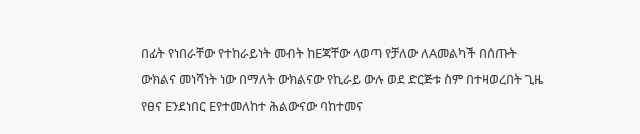በፊት የነበራቸው የተከራይነት መብት ከEጃቸው ላወጣ የቻለው ለAመልካች በሰጡት ውክልና መነሻነት ነው በማለት ውክልናው የኪራይ ውሉ ወደ ድርጅቱ ስም በተዛወረበት ጊዜ የፀና Eንደነበር Eየተመለከተ ሕልውናው ባከተመና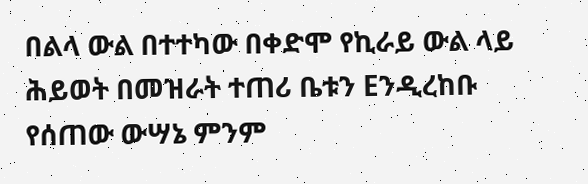በልላ ውል በተተካው በቀድሞ የኪራይ ውል ላይ ሕይወት በመዝራት ተጠሪ ቤቱን Eንዲረከቡ የሰጠው ውሣኔ ምንም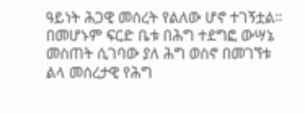ዓይነት ሕጋዊ መሰረት የልለው ሆኖ ተገኝቷል። በመሆኑም ፍርድ ቤቱ በሕግ ተደግፎ ውሣኔ መስጠት ሲገባው ያለ ሕግ ወስኖ በመገኘቱ ልላ መሰረታዊ የሕግ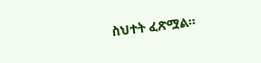ስህተት ፈጽሟል።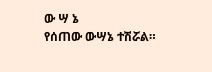ው ሣ ኔ
የሰጠው ውሣኔ ተሽሯል።